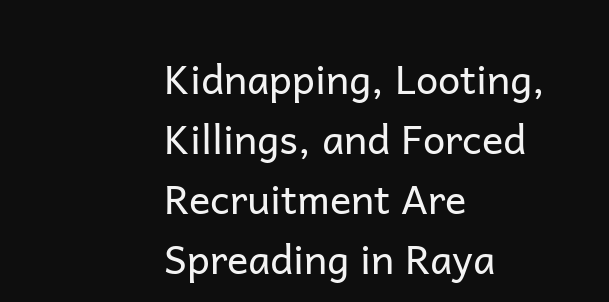Kidnapping, Looting, Killings, and Forced Recruitment Are Spreading in Raya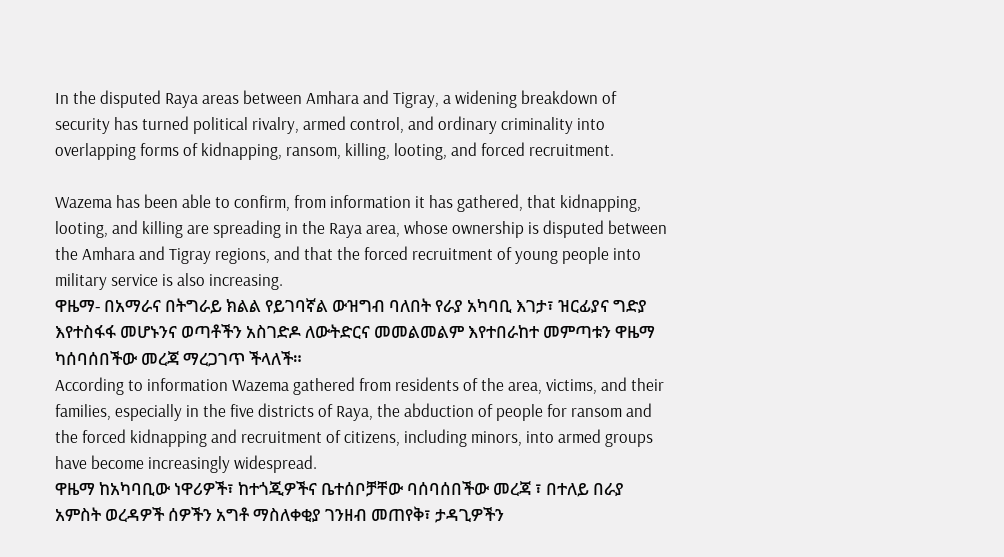In the disputed Raya areas between Amhara and Tigray, a widening breakdown of security has turned political rivalry, armed control, and ordinary criminality into overlapping forms of kidnapping, ransom, killing, looting, and forced recruitment.

Wazema has been able to confirm, from information it has gathered, that kidnapping, looting, and killing are spreading in the Raya area, whose ownership is disputed between the Amhara and Tigray regions, and that the forced recruitment of young people into military service is also increasing.
ዋዜማ- በአማራና በትግራይ ክልል የይገባኛል ውዝግብ ባለበት የራያ አካባቢ እገታ፣ ዝርፊያና ግድያ እየተስፋፋ መሆኑንና ወጣቶችን አስገድዶ ለውትድርና መመልመልም እየተበራከተ መምጣቱን ዋዜማ ካሰባሰበችው መረጃ ማረጋገጥ ችላለች።
According to information Wazema gathered from residents of the area, victims, and their families, especially in the five districts of Raya, the abduction of people for ransom and the forced kidnapping and recruitment of citizens, including minors, into armed groups have become increasingly widespread.
ዋዜማ ከአካባቢው ነዋሪዎች፣ ከተጎጂዎችና ቤተሰቦቻቸው ባሰባሰበችው መረጃ ፣ በተለይ በራያ አምስት ወረዳዎች ሰዎችን አግቶ ማስለቀቂያ ገንዘብ መጠየቅ፣ ታዳጊዎችን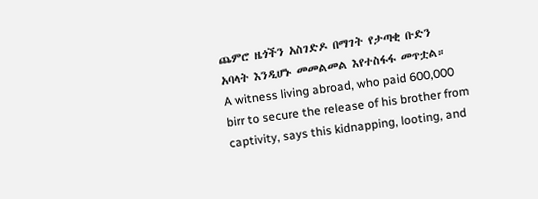ጨምሮ ዜጎችን አስገድዶ በማገት የታጣቂ ቡድን አባላት እንዲሆኑ መመልመል እየተስፋፋ መጥቷል።
A witness living abroad, who paid 600,000 birr to secure the release of his brother from captivity, says this kidnapping, looting, and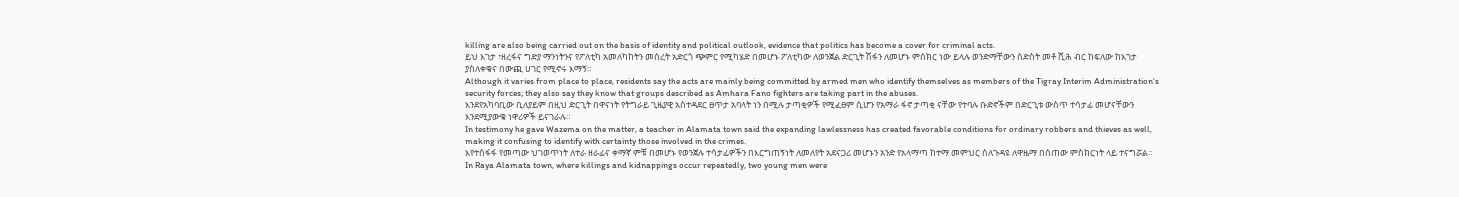killing are also being carried out on the basis of identity and political outlook, evidence that politics has become a cover for criminal acts.
ይህ እገታ ፣ዘረፋና ግድያ ማንነትንና የፖለቲካ አመለካከትን መሰረት አድርጎ ጭምር የሚካሄድ በመሆኑ ፖለቲካው ለወንጀል ድርጊት ሽፋን ለመሆኑ ምስክር ነው ይላሉ ወንድማቸውን ስድስት መቶ ሺሕ ብር ከፍለው ከእገታ ያስለቀቁና በውጪ ሀገር የሚኖሩ እማኝ።
Although it varies from place to place, residents say the acts are mainly being committed by armed men who identify themselves as members of the Tigray Interim Administration's security forces; they also say they know that groups described as Amhara Fano fighters are taking part in the abuses.
እንደየአካባቢው ቢለያይም በዚህ ድርጊት በዋናነት የትግራይ ጊዜያዊ አስተዳደር ፀጥታ አባላት ነን በሚሉ ታጣቂዎች የሚፈፀም ሲሆን የአማራ ፋኖ ታጣቂ ናቸው የተባሉ ቡድኖችም በድርጊቱ ውስጥ ተሳታፊ መሆናቸውን እንደሚያውቁ ነዋሪዎች ይናገራሉ።
In testimony he gave Wazema on the matter, a teacher in Alamata town said the expanding lawlessness has created favorable conditions for ordinary robbers and thieves as well, making it confusing to identify with certainty those involved in the crimes.
እየተስፋፋ የመጣው ህገወጥነት ለተራ ዘራፊና ቀማኛ ምቹ በመሆኑ የወንጀሉ ተሳታፊዎችን በእርግጠኝነት ለመለየት አደናጋሪ መሆኑን አንድ የአላማጣ ከተማ መምህር ስለጉዳዩ ለዋዜማ በሰጠው ምስክርነት ላይ ተናግሯል።
In Raya Alamata town, where killings and kidnappings occur repeatedly, two young men were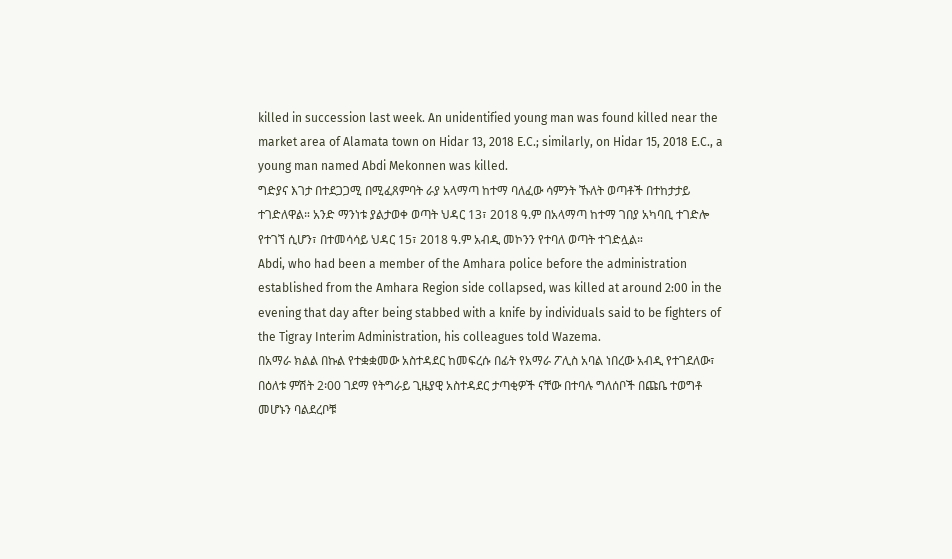killed in succession last week. An unidentified young man was found killed near the market area of Alamata town on Hidar 13, 2018 E.C.; similarly, on Hidar 15, 2018 E.C., a young man named Abdi Mekonnen was killed.
ግድያና እገታ በተደጋጋሚ በሚፈጸምባት ራያ አላማጣ ከተማ ባለፈው ሳምንት ኹለት ወጣቶች በተከታታይ ተገድለዋል። አንድ ማንነቱ ያልታወቀ ወጣት ህዳር 13፣ 2018 ዓ.ም በአላማጣ ከተማ ገበያ አካባቢ ተገድሎ የተገኘ ሲሆን፣ በተመሳሳይ ህዳር 15፣ 2018 ዓ.ም አብዲ መኮንን የተባለ ወጣት ተገድሏል።
Abdi, who had been a member of the Amhara police before the administration established from the Amhara Region side collapsed, was killed at around 2:00 in the evening that day after being stabbed with a knife by individuals said to be fighters of the Tigray Interim Administration, his colleagues told Wazema.
በአማራ ክልል በኩል የተቋቋመው አስተዳደር ከመፍረሱ በፊት የአማራ ፖሊስ አባል ነበረው አብዲ የተገደለው፣ በዕለቱ ምሽት 2፡00 ገደማ የትግራይ ጊዜያዊ አስተዳደር ታጣቂዎች ናቸው በተባሉ ግለሰቦች በጩቤ ተወግቶ መሆኑን ባልደረቦቹ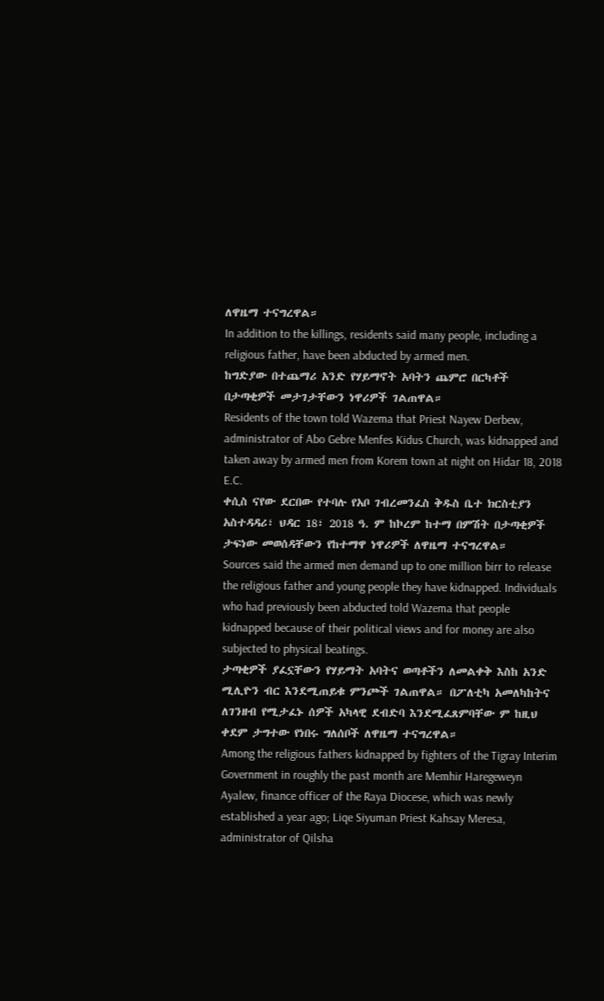ለዋዜማ ተናግረዋል።
In addition to the killings, residents said many people, including a religious father, have been abducted by armed men.
ከግድያው በተጨማሪ አንድ የሃይማኖት አባትን ጨምሮ በርካቶች በታጣቂዎች መታገታቸውን ነዋሪዎች ገልጠዋል።
Residents of the town told Wazema that Priest Nayew Derbew, administrator of Abo Gebre Menfes Kidus Church, was kidnapped and taken away by armed men from Korem town at night on Hidar 18, 2018 E.C.
ቀሲስ ናየው ደርበው የተባሉ የአቦ ገብረመንፈስ ቅዱስ ቤተ ክርስቲያን አስተዳዳሪ፣ ህዳር 18፣ 2018 ዓ. ም ከኮረም ከተማ በምሽት በታጣቂዎች ታፍነው መወሰዳቸውን የከተማዋ ነዋሪዎች ለዋዜማ ተናግረዋል።
Sources said the armed men demand up to one million birr to release the religious father and young people they have kidnapped. Individuals who had previously been abducted told Wazema that people kidnapped because of their political views and for money are also subjected to physical beatings.
ታጣቂዎች ያፈኗቸውን የሃይማት አባትና ወጣቶችን ለመልቀቅ እስከ አንድ ሚሊዮን ብር እንደሚጠይቁ ምንጮች ገልጠዋል። በፖለቲካ አመለካከትና ለገንዘብ የሚታፈኑ ሰዎች አካላዊ ደብድባ እንደሚፈጸምባቸው ም ከዚህ ቀደም ታግተው የነበሩ ግለሰቦች ለዋዜማ ተናግረዋል።
Among the religious fathers kidnapped by fighters of the Tigray Interim Government in roughly the past month are Memhir Haregeweyn Ayalew, finance officer of the Raya Diocese, which was newly established a year ago; Liqe Siyuman Priest Kahsay Meresa, administrator of Qilsha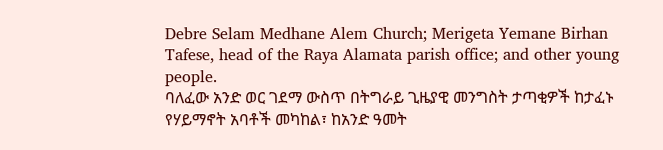Debre Selam Medhane Alem Church; Merigeta Yemane Birhan Tafese, head of the Raya Alamata parish office; and other young people.
ባለፈው አንድ ወር ገደማ ውስጥ በትግራይ ጊዜያዊ መንግስት ታጣቂዎች ከታፈኑ የሃይማኖት አባቶች መካከል፣ ከአንድ ዓመት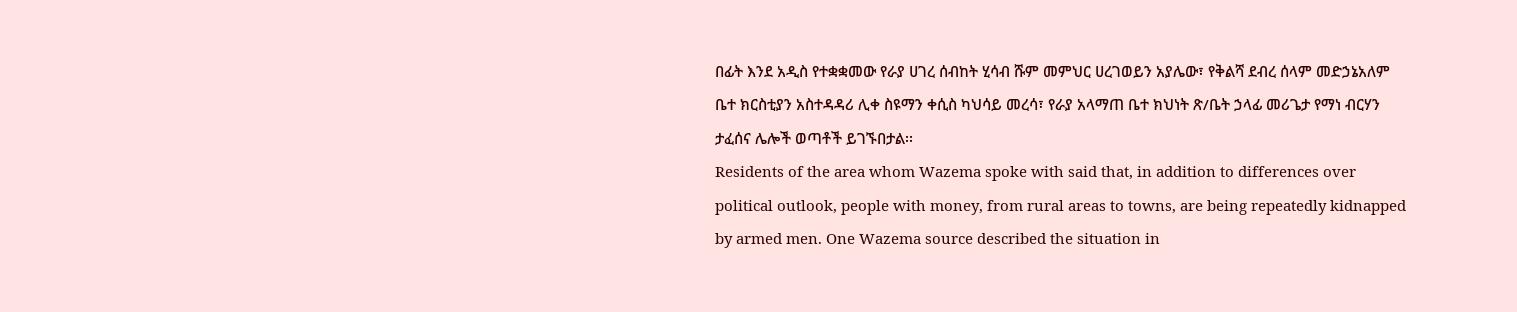በፊት እንደ አዲስ የተቋቋመው የራያ ሀገረ ሰብከት ሂሳብ ሹም መምህር ሀረገወይን አያሌው፣ የቅልሻ ደብረ ሰላም መድኃኔአለም ቤተ ክርስቲያን አስተዳዳሪ ሊቀ ስዩማን ቀሲስ ካህሳይ መረሳ፣ የራያ አላማጠ ቤተ ክህነት ጽ/ቤት ኃላፊ መሪጌታ የማነ ብርሃን ታፈሰና ሌሎች ወጣቶች ይገኙበታል፡፡
Residents of the area whom Wazema spoke with said that, in addition to differences over political outlook, people with money, from rural areas to towns, are being repeatedly kidnapped by armed men. One Wazema source described the situation in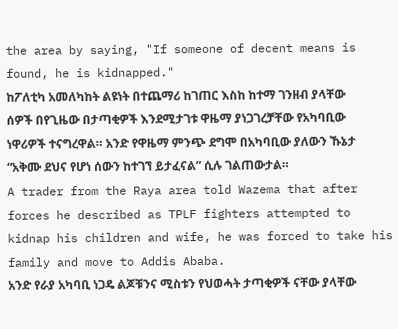the area by saying, "If someone of decent means is found, he is kidnapped."
ከፖለቲካ አመለካከት ልዩነት በተጨማሪ ከገጠር እስከ ከተማ ገንዘብ ያላቸው ሰዎች በየጊዜው በታጣቂዎች እንደሚታገቱ ዋዜማ ያነጋገረቻቸው የአካባቢው ነዋሪዎች ተናግረዋል። አንድ የዋዜማ ምንጭ ደግሞ በአካባቢው ያለውን ኹኔታ “አቅሙ ደህና የሆነ ሰውን ከተገኘ ይታፈናል” ሲሉ ገልጠውታል።
A trader from the Raya area told Wazema that after forces he described as TPLF fighters attempted to kidnap his children and wife, he was forced to take his family and move to Addis Ababa.
አንድ የራያ አካባቢ ነጋዴ ልጆቹንና ሚስቱን የህወሓት ታጣቂዎች ናቸው ያላቸው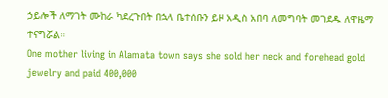ኃይሎች ለማገት ሙከራ ካደረጉበት በኋላ ቤተሰቡን ይዞ አዲስ አበባ ለመግባት መገደዱ ለዋዜማ ተናግሯል።
One mother living in Alamata town says she sold her neck and forehead gold jewelry and paid 400,000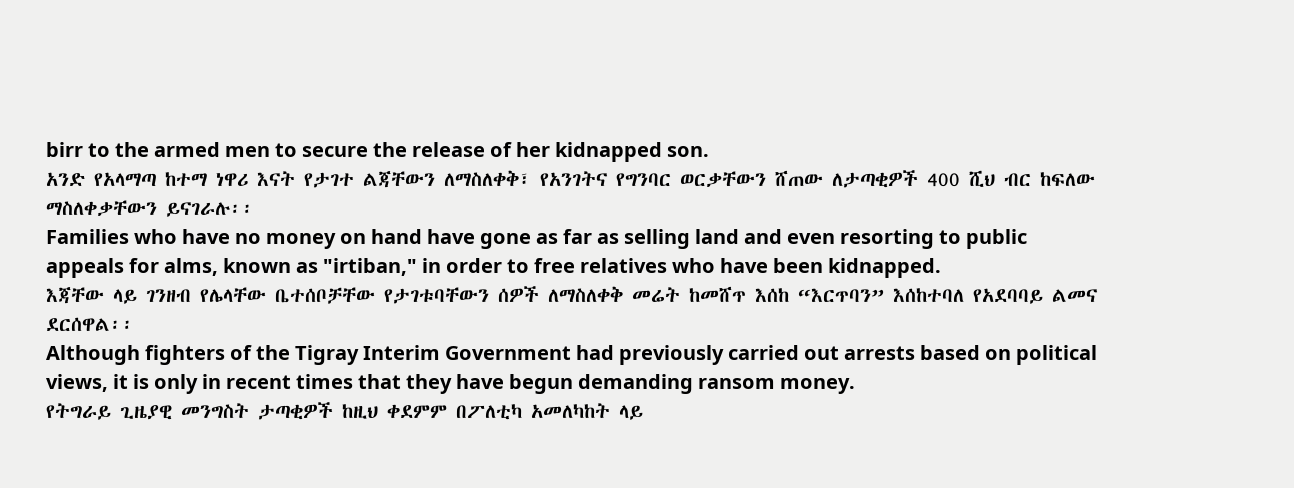birr to the armed men to secure the release of her kidnapped son.
አንድ የአላማጣ ከተማ ነዋሪ እናት የታገተ ልጃቸውን ለማስለቀቅ፣ የአንገትና የግንባር ወርቃቸውን ሸጠው ለታጣቂዎች 400 ሺህ ብር ከፍለው ማስለቀቃቸውን ይናገራሉ፡፡
Families who have no money on hand have gone as far as selling land and even resorting to public appeals for alms, known as "irtiban," in order to free relatives who have been kidnapped.
እጃቸው ላይ ገንዘብ የሌላቸው ቤተሰቦቻቸው የታገቱባቸውን ሰዎች ለማስለቀቅ መሬት ከመሸጥ እሰከ “እርጥባን” እሰከተባለ የአደባባይ ልመና ደርሰዋል፡፡
Although fighters of the Tigray Interim Government had previously carried out arrests based on political views, it is only in recent times that they have begun demanding ransom money.
የትግራይ ጊዜያዊ መንግስት ታጣቂዎች ከዚህ ቀደምም በፖለቲካ አመለካከት ላይ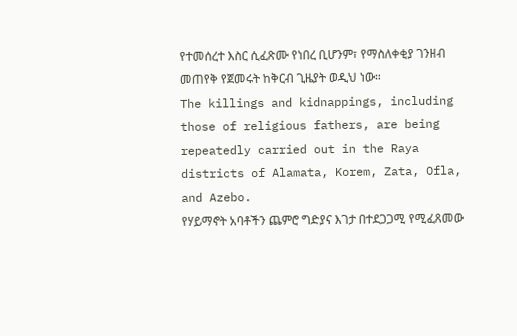የተመሰረተ እስር ሲፈጽሙ የነበረ ቢሆንም፣ የማስለቀቂያ ገንዘብ መጠየቅ የጀመሩት ከቅርብ ጊዜያት ወዲህ ነው።
The killings and kidnappings, including those of religious fathers, are being repeatedly carried out in the Raya districts of Alamata, Korem, Zata, Ofla, and Azebo.
የሃይማኖት አባቶችን ጨምሮ ግድያና እገታ በተደጋጋሚ የሚፈጸመው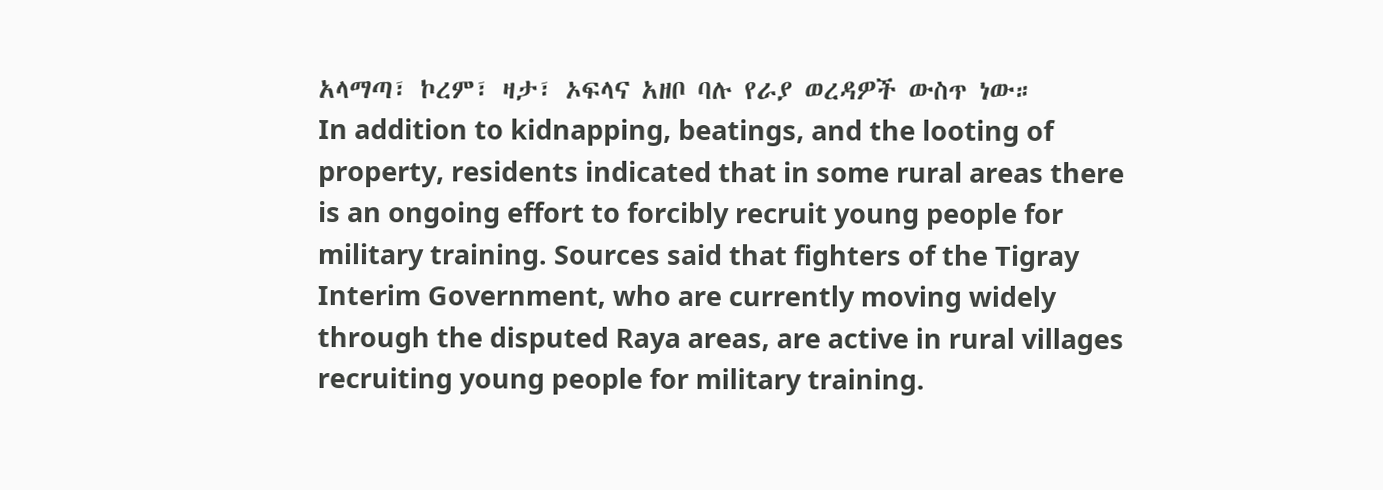አላማጣ፣ ኮረም፣ ዛታ፣ ኦፍላና አዘቦ ባሉ የራያ ወረዳዎች ውስጥ ነው።
In addition to kidnapping, beatings, and the looting of property, residents indicated that in some rural areas there is an ongoing effort to forcibly recruit young people for military training. Sources said that fighters of the Tigray Interim Government, who are currently moving widely through the disputed Raya areas, are active in rural villages recruiting young people for military training.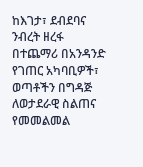ከእገታ፣ ደብደባና ንብረት ዘረፋ በተጨማሪ በአንዳንድ የገጠር አካባቢዎች፣ ወጣቶችን በግዳጅ ለወታደራዊ ስልጠና የመመልመል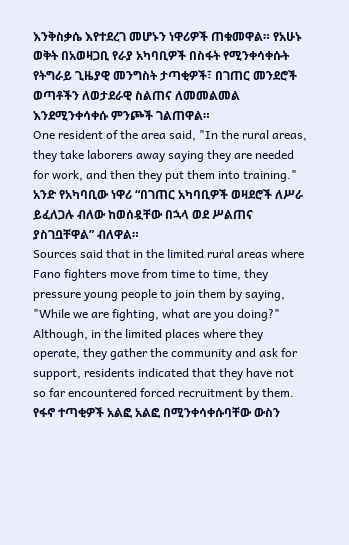እንቅስቃሴ እየተደረገ መሆኑን ነዋሪዎች ጠቁመዋል። የአሁኑ ወቅት በአወዛጋቢ የራያ አካባቢዎች በስፋት የሚንቀሳቀሱት የትግራይ ጊዜያዊ መንግስት ታጣቂዎች፣ በገጠር መንደሮች ወጣቶችን ለወታደራዊ ስልጠና ለመመልመል እንደሚንቀሳቀሱ ምንጮች ገልጠዋል።
One resident of the area said, "In the rural areas, they take laborers away saying they are needed for work, and then they put them into training."
አንድ የአካባቢው ነዋሪ “በገጠር አካባቢዎች ወዛደሮች ለሥራ ይፈለጋሉ ብለው ከወሰዷቸው በኋላ ወደ ሥልጠና ያስገቧቸዋል” ብለዋል።
Sources said that in the limited rural areas where Fano fighters move from time to time, they pressure young people to join them by saying, "While we are fighting, what are you doing?" Although, in the limited places where they operate, they gather the community and ask for support, residents indicated that they have not so far encountered forced recruitment by them.
የፋኖ ተጣቂዎች አልፎ አልፎ በሚንቀሳቀሱባቸው ውስን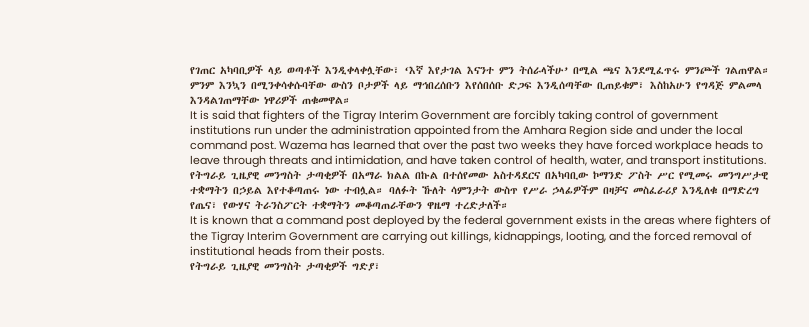የገጠር አካባቢዎች ላይ ወጣቶች እንዲቀላቀሏቸው፣ ‘እኛ እየታገል እናንተ ምን ትሰራላችሁ’ በሚል ጫና እንደሚፈጥሩ ምንጮች ገልጠዋል። ምንም እንኳን በሚንቀሳቀሱባቸው ውስን ቦታዎች ላይ ማኅበረሰቡን እየሰበሰቡ ድጋፍ እንዲሰጣቸው ቢጠይቁም፣ እስከአሁን የግዳጅ ምልመላ እንዳልገጠማቸው ነዋሪዎች ጠቁመዋል።
It is said that fighters of the Tigray Interim Government are forcibly taking control of government institutions run under the administration appointed from the Amhara Region side and under the local command post. Wazema has learned that over the past two weeks they have forced workplace heads to leave through threats and intimidation, and have taken control of health, water, and transport institutions.
የትግራይ ጊዜያዊ መንግስት ታጣቂዎች በአማራ ክልል በኩል በተሰየመው አስተዳደርና በአካባቢው ኮማንድ ፖስት ሥር የሚመሩ መንግሥታዊ ተቋማትን በኃይል እየተቆጣጠሩ ነው ተብሏል። ባለፉት ኹለት ሳምንታት ውስጥ የሥራ ኃላፊዎችም በዛቻና መስፈራሪያ እንዲለቁ በማድረግ የጤና፣ የውሃና ትራንስፖርት ተቋማትን መቆጣጠራቸውን ዋዜማ ተረድታለች።
It is known that a command post deployed by the federal government exists in the areas where fighters of the Tigray Interim Government are carrying out killings, kidnappings, looting, and the forced removal of institutional heads from their posts.
የትግራይ ጊዜያዊ መንግስት ታጣቂዎች ግድያ፣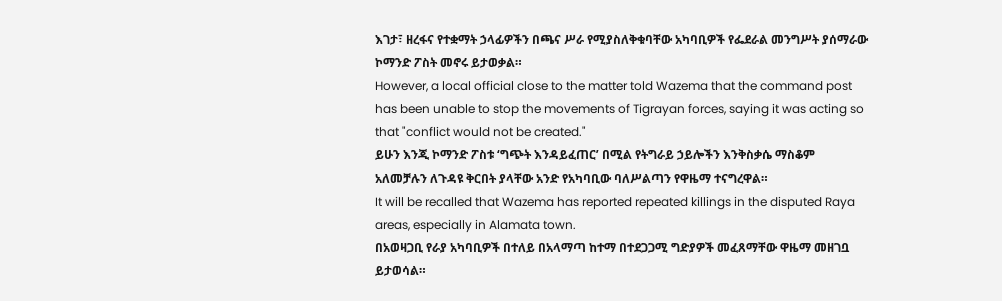እገታ፣ ዘረፋና የተቋማት ኃላፊዎችን በጫና ሥራ የሚያስለቅቁባቸው አካባቢዎች የፌደራል መንግሥት ያሰማራው ኮማንድ ፖስት መኖሩ ይታወቃል።
However, a local official close to the matter told Wazema that the command post has been unable to stop the movements of Tigrayan forces, saying it was acting so that "conflict would not be created."
ይሁን እንጂ ኮማንድ ፖስቱ ‘ግጭት እንዳይፈጠር’ በሚል የትግራይ ኃይሎችን እንቅስቃሴ ማስቆም አለመቻሉን ለጉዳዩ ቅርበት ያላቸው አንድ የአካባቢው ባለሥልጣን የዋዜማ ተናግረዋል።
It will be recalled that Wazema has reported repeated killings in the disputed Raya areas, especially in Alamata town.
በአወዛጋቢ የራያ አካባቢዎች በተለይ በአላማጣ ከተማ በተደጋጋሚ ግድያዎች መፈጸማቸው ዋዜማ መዘገቧ ይታወሳል።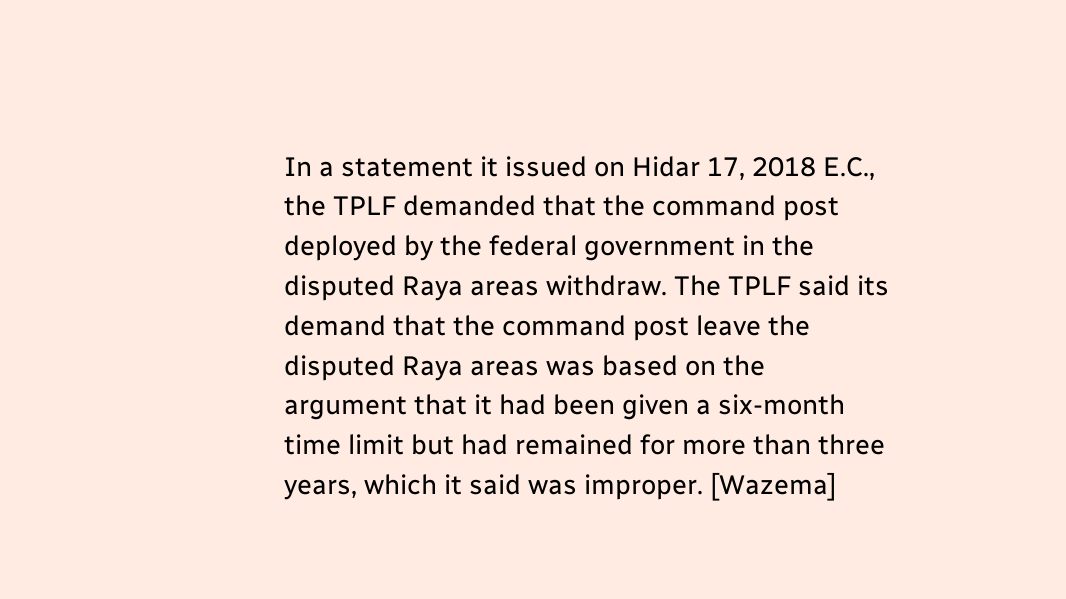In a statement it issued on Hidar 17, 2018 E.C., the TPLF demanded that the command post deployed by the federal government in the disputed Raya areas withdraw. The TPLF said its demand that the command post leave the disputed Raya areas was based on the argument that it had been given a six-month time limit but had remained for more than three years, which it said was improper. [Wazema]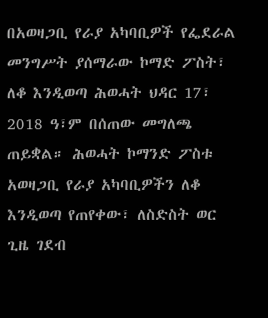በአወዛጋቢ የራያ አካባቢዎች የፌደራል መንግሥት ያሰማራው ኮማድ ፖስት፣ ለቆ እንዲወጣ ሕወሓት ህዳር 17፣ 2018 ዓ፣ም በሰጠው መግለጫ ጠይቋል። ሕወሓት ኮማንድ ፖስቱ አወዛጋቢ የራያ አካባቢዎችን ለቆ እንዲወጣ የጠየቀው፣ ለስድስት ወር ጊዜ ገደብ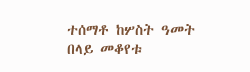ተሰማቶ ከሦስት ዓመት በላይ መቆየቱ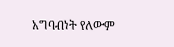አግባብነት የለውም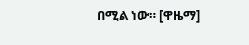በሚል ነው። [ዋዜማ]